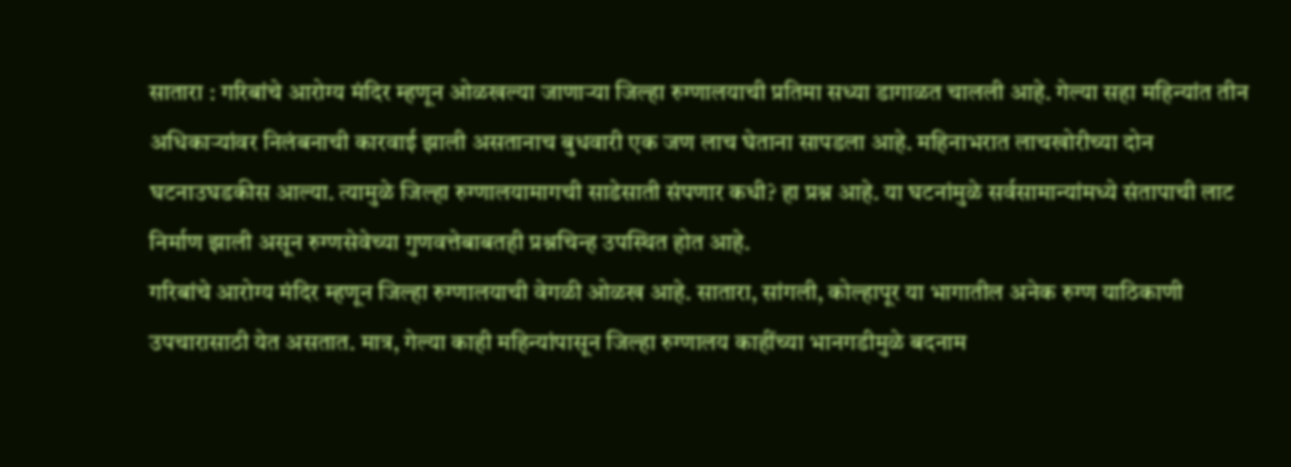सातारा : गरिबांचे आरोग्य मंदिर म्हणून ओळखल्या जाणाऱ्या जिल्हा रुग्णालयाची प्रतिमा सध्या डागाळत चालली आहे. गेल्या सहा महिन्यांत तीन अधिकाऱ्यांवर निलंबनाची कारवाई झाली असतानाच बुधवारी एक जण लाच घेताना सापडला आहे. महिनाभरात लाचखोरीच्या दोन घटनाउघडकीस आल्या. त्यामुळे जिल्हा रुग्णालयामागची साडेसाती संपणार कधी? हा प्रश्न आहे. या घटनांमुळे सर्वसामान्यांमध्ये संतापाची लाट निर्माण झाली असून रुग्णसेवेच्या गुणवत्तेबाबतही प्रश्नचिन्ह उपस्थित होत आहे.
गरिबांचे आरोग्य मंदिर म्हणून जिल्हा रुग्णालयाची वेगळी ओळख आहे. सातारा, सांगली, कोल्हापूर या भागातील अनेक रुग्ण याठिकाणी उपचारासाठी येत असतात. मात्र, गेल्या काही महिन्यांपासून जिल्हा रुग्णालय काहींच्या भानगडीमुळे बदनाम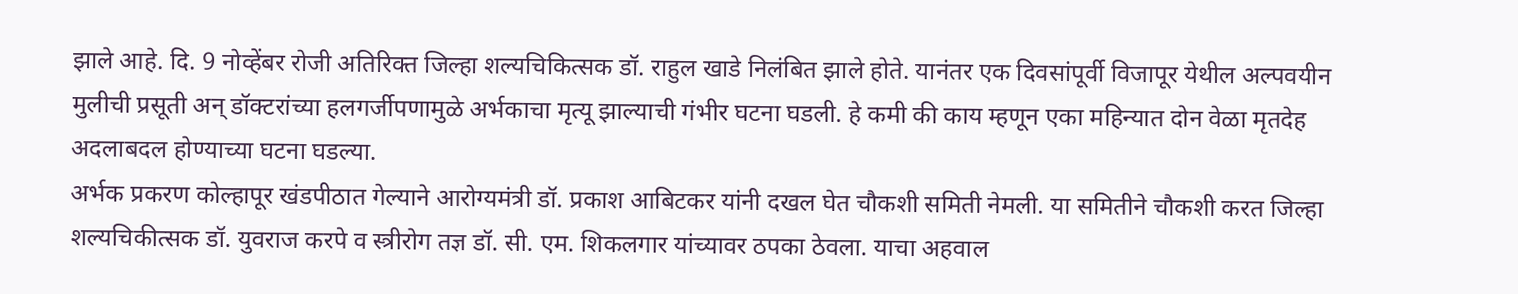झाले आहे. दि. 9 नोव्हेंबर रोजी अतिरिक्त जिल्हा शल्यचिकित्सक डॉ. राहुल खाडे निलंबित झाले होते. यानंतर एक दिवसांपूर्वी विजापूर येथील अल्पवयीन मुलीची प्रसूती अन् डॉक्टरांच्या हलगर्जीपणामुळे अर्भकाचा मृत्यू झाल्याची गंभीर घटना घडली. हे कमी की काय म्हणून एका महिन्यात दोन वेळा मृतदेह अदलाबदल होण्याच्या घटना घडल्या.
अर्भक प्रकरण कोल्हापूर खंडपीठात गेल्याने आरोग्यमंत्री डॉ. प्रकाश आबिटकर यांनी दखल घेत चौकशी समिती नेमली. या समितीने चौकशी करत जिल्हा शल्यचिकीत्सक डॉ. युवराज करपे व स्त्रीरोग तज्ञ डॉ. सी. एम. शिकलगार यांच्यावर ठपका ठेवला. याचा अहवाल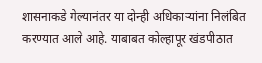शासनाकडे गेल्यानंतर या दोन्ही अधिकाऱ्यांना निलंबित करण्यात आले आहे. याबाबत कोल्हापूर खंडपीठात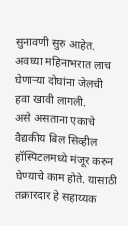सुनावणी सुरु आहेत. अवघ्या महिनाभरात लाच घेणाऱ्या दोघांना जेलची हवा खावी लागली.
असे असताना एकाचे वैद्यकीय बिल सिव्हील हॉस्पिटलमध्ये मंजूर करुन घेण्याचे काम होते. यासाठी तक्रारदार हे सहाय्यक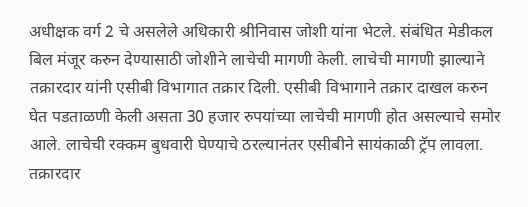अधीक्षक वर्ग 2 चे असलेले अधिकारी श्रीनिवास जोशी यांना भेटले. संबंधित मेडीकल बिल मंजूर करुन देण्यासाठी जोशीने लाचेची मागणी केली. लाचेची मागणी झाल्याने तक्रारदार यांनी एसीबी विभागात तक्रार दिली. एसीबी विभागाने तक्रार दाखल करुन घेत पडताळणी केली असता 30 हजार रुपयांच्या लाचेची मागणी होत असल्याचे समोर आले. लाचेची रक्कम बुधवारी घेण्याचे ठरल्यानंतर एसीबीने सायंकाळी ट्रॅप लावला. तक्रारदार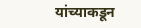यांच्याकडून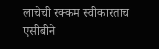लाचेची रक्कम स्वीकारताच एसीबीने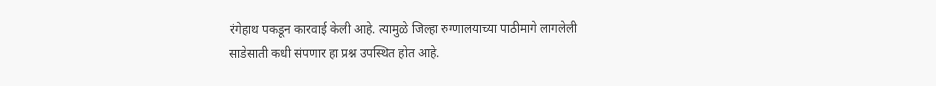रंगेहाथ पकडून कारवाई केली आहे. त्यामुळे जिल्हा रुग्णालयाच्या पाठीमागे लागलेली साडेसाती कधी संपणार हा प्रश्न उपस्थित होत आहे.